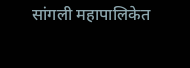सांगली महापालिकेत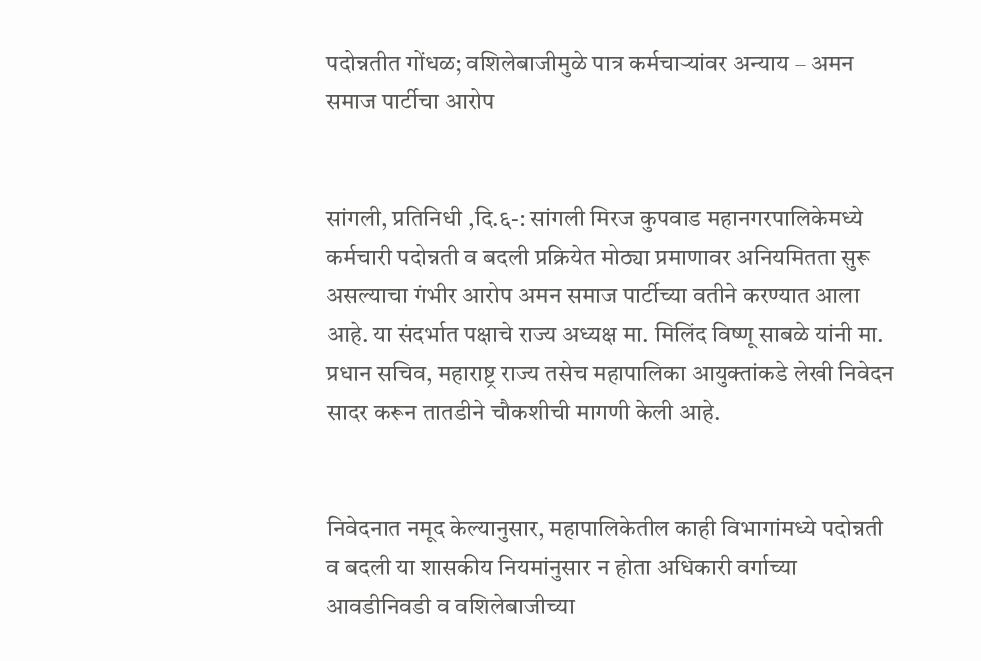पदोन्नतीत गोंधळ; वशिलेबाजीमुळे पात्र कर्मचाऱ्यांवर अन्याय – अमन समाज पार्टीचा आरोप


सांगली, प्रतिनिधी ,दि.६-: सांगली मिरज कुपवाड महानगरपालिकेमध्ये कर्मचारी पदोन्नती व बदली प्रक्रियेत मोठ्या प्रमाणावर अनियमितता सुरू असल्याचा गंभीर आरोप अमन समाज पार्टीच्या वतीने करण्यात आला आहे. या संदर्भात पक्षाचे राज्य अध्यक्ष मा. मिलिंद विष्णू साबळे यांनी मा. प्रधान सचिव, महाराष्ट्र राज्य तसेच महापालिका आयुक्तांकडे लेखी निवेदन सादर करून तातडीने चौकशीची मागणी केली आहे.


निवेदनात नमूद केल्यानुसार, महापालिकेतील काही विभागांमध्ये पदोन्नती व बदली या शासकीय नियमांनुसार न होता अधिकारी वर्गाच्या आवडीनिवडी व वशिलेबाजीच्या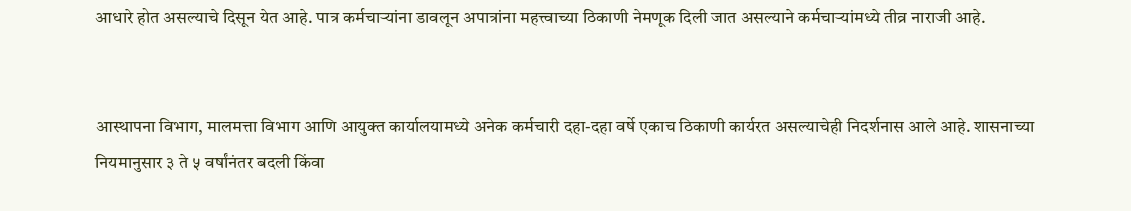आधारे होत असल्याचे दिसून येत आहे. पात्र कर्मचाऱ्यांना डावलून अपात्रांना महत्त्वाच्या ठिकाणी नेमणूक दिली जात असल्याने कर्मचाऱ्यांमध्ये तीव्र नाराजी आहे.


आस्थापना विभाग, मालमत्ता विभाग आणि आयुक्त कार्यालयामध्ये अनेक कर्मचारी दहा-दहा वर्षे एकाच ठिकाणी कार्यरत असल्याचेही निदर्शनास आले आहे. शासनाच्या नियमानुसार ३ ते ५ वर्षांनंतर बदली किंवा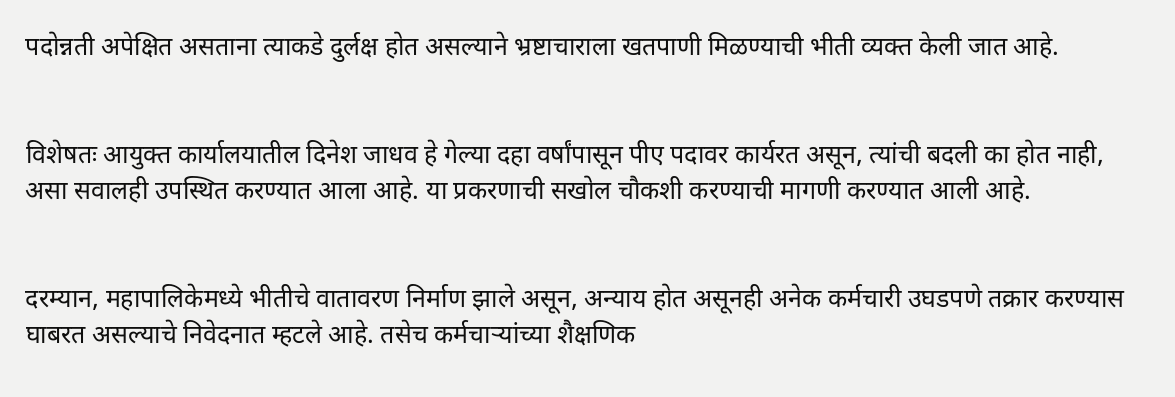पदोन्नती अपेक्षित असताना त्याकडे दुर्लक्ष होत असल्याने भ्रष्टाचाराला खतपाणी मिळण्याची भीती व्यक्त केली जात आहे.


विशेषतः आयुक्त कार्यालयातील दिनेश जाधव हे गेल्या दहा वर्षांपासून पीए पदावर कार्यरत असून, त्यांची बदली का होत नाही, असा सवालही उपस्थित करण्यात आला आहे. या प्रकरणाची सखोल चौकशी करण्याची मागणी करण्यात आली आहे.


दरम्यान, महापालिकेमध्ये भीतीचे वातावरण निर्माण झाले असून, अन्याय होत असूनही अनेक कर्मचारी उघडपणे तक्रार करण्यास घाबरत असल्याचे निवेदनात म्हटले आहे. तसेच कर्मचाऱ्यांच्या शैक्षणिक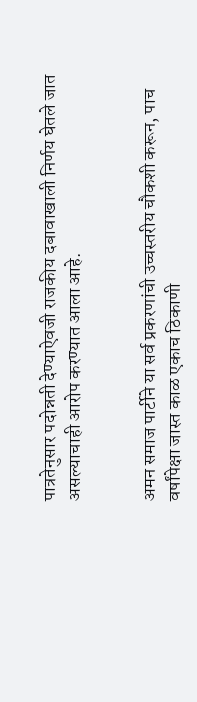पात्रतेनुसार पदोन्नती देण्याऐवजी राजकीय दबावाखाली निर्णय घेतले जात असल्याचाही आरोप करण्यात आला आहे.


अमन समाज पार्टीने या सर्व प्रकरणांची उच्चस्तरीय चौकशी करून, पाच वर्षांपेक्षा जास्त काळ एकाच ठिकाणी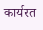कार्यरत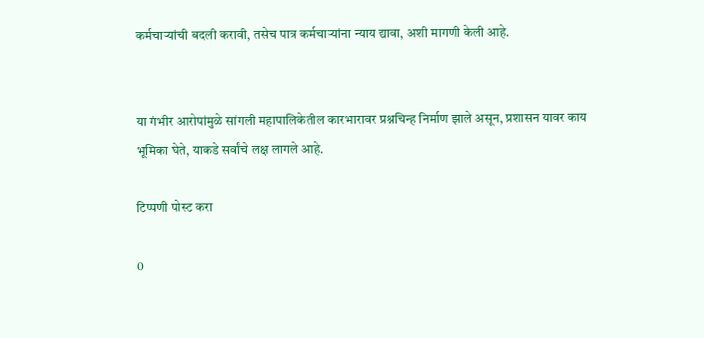कर्मचाऱ्यांची बदली करावी, तसेच पात्र कर्मचाऱ्यांना न्याय द्यावा, अशी मागणी केली आहे.


या गंभीर आरोपांमुळे सांगली महापालिकेतील कारभारावर प्रश्नचिन्ह निर्माण झाले असून, प्रशासन यावर काय भूमिका घेते, याकडे सर्वांचे लक्ष लागले आहे.

टिप्पणी पोस्ट करा

0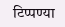टिप्पण्या